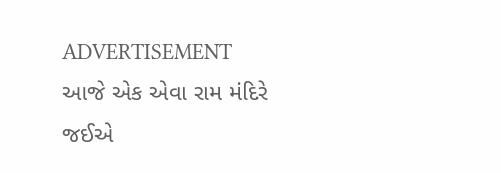ADVERTISEMENT
આજે એક એવા રામ મંદિરે જઈએ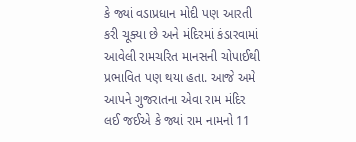કે જ્યાં વડાપ્રધાન મોદી પણ આરતી કરી ચૂક્યા છે અને મંદિરમાં કંડારવામાં આવેલી રામચરિત માનસની ચોપાઈથી પ્રભાવિત પણ થયા હતા. આજે અમે આપને ગુજરાતના એવા રામ મંદિર લઈ જઈએ કે જ્યાં રામ નામનો 11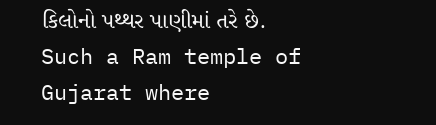કિલોનો પથ્થર પાણીમાં તરે છે.
Such a Ram temple of Gujarat where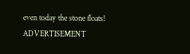even today the stone floats!
ADVERTISEMENT